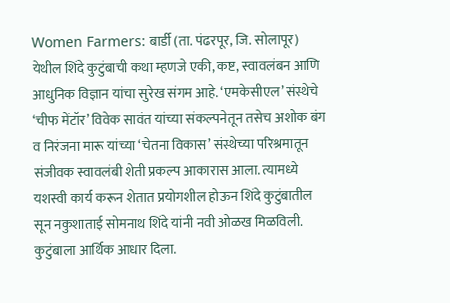Women Farmers: बार्डी (ता. पंढरपूर, जि. सोलापूर) येथील शिंदे कुटुंबाची कथा म्हणजे एकी, कष्ट, स्वावलंबन आणि आधुनिक विज्ञान यांचा सुरेख संगम आहे. ‘एमकेसीएल’ संस्थेचे ‘चीफ मेंटॉर’ विवेक सावंत यांच्या संकल्पनेतून तसेच अशोक बंग व निरंजना मारू यांच्या ‘चेतना विकास’ संस्थेच्या परिश्रमातून संजीवक स्वावलंबी शेती प्रकल्प आकारास आला. त्यामध्ये यशस्वी कार्य करून शेतात प्रयोगशील होऊन शिंदे कुटुंबातील सून नकुशाताई सोमनाथ शिंदे यांनी नवी ओळख मिळविली. कुटुंबाला आर्थिक आधार दिला.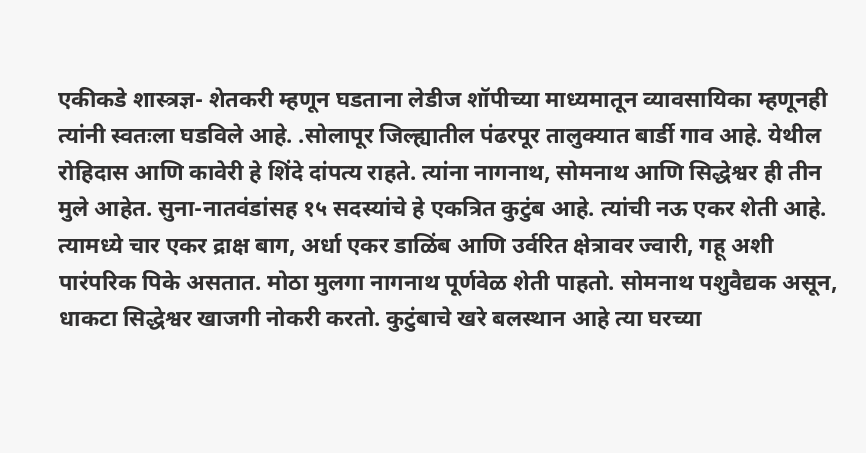एकीकडे शास्त्रज्ञ- शेतकरी म्हणून घडताना लेडीज शॉपीच्या माध्यमातून व्यावसायिका म्हणूनही त्यांनी स्वतःला घडविले आहे. .सोलापूर जिल्ह्यातील पंढरपूर तालुक्यात बार्डी गाव आहे. येथील रोहिदास आणि कावेरी हे शिंदे दांपत्य राहते. त्यांना नागनाथ, सोमनाथ आणि सिद्धेश्वर ही तीन मुले आहेत. सुना-नातवंडांसह १५ सदस्यांचे हे एकत्रित कुटुंब आहे. त्यांची नऊ एकर शेती आहे. त्यामध्ये चार एकर द्राक्ष बाग, अर्धा एकर डाळिंब आणि उर्वरित क्षेत्रावर ज्वारी, गहू अशी पारंपरिक पिके असतात. मोठा मुलगा नागनाथ पूर्णवेळ शेती पाहतो. सोमनाथ पशुवैद्यक असून, धाकटा सिद्धेश्वर खाजगी नोकरी करतो. कुटुंबाचे खरे बलस्थान आहे त्या घरच्या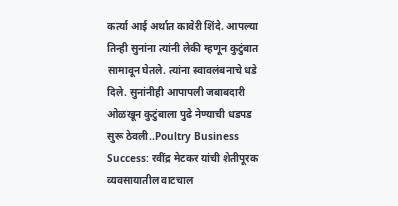कर्त्या आई अर्थात कावेरी शिंदे. आपल्या तिन्ही सुनांना त्यांनी लेकी म्हणून कुटुंबात सामावून घेतले. त्यांना स्वावलंबनाचे धडे दिले. सुनांनीही आपापली जबाबदारी ओळखून कुटुंबाला पुढे नेण्याची धडपड सुरू ठेवली..Poultry Business Success: रवींद्र मेटकर यांची शेतीपूरक व्यवसायातील वाटचाल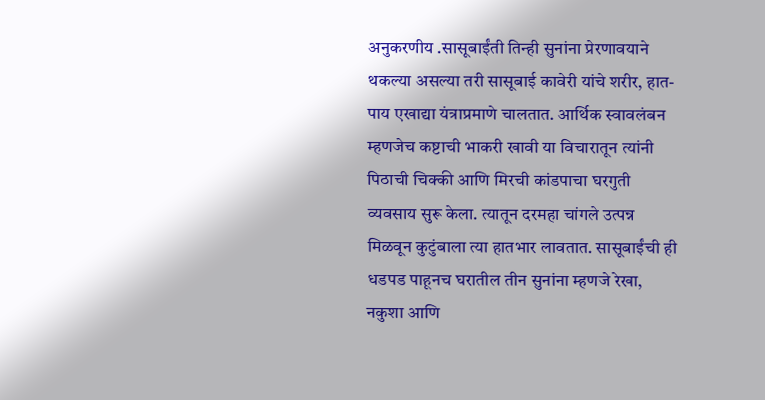अनुकरणीय .सासूबाईंती तिन्ही सुनांना प्रेरणावयाने थकल्या असल्या तरी सासूबाई कावेरी यांचे शरीर, हात- पाय एखाद्या यंत्राप्रमाणे चालतात. आर्थिक स्वावलंबन म्हणजेच कष्टाची भाकरी खावी या विचारातून त्यांनी पिठाची चिक्की आणि मिरची कांडपाचा घरगुती व्यवसाय सुरू केला. त्यातून दरमहा चांगले उत्पन्न मिळवून कुटुंबाला त्या हातभार लावतात. सासूबाईंची ही धडपड पाहूनच घरातील तीन सुनांना म्हणजे रेखा, नकुशा आणि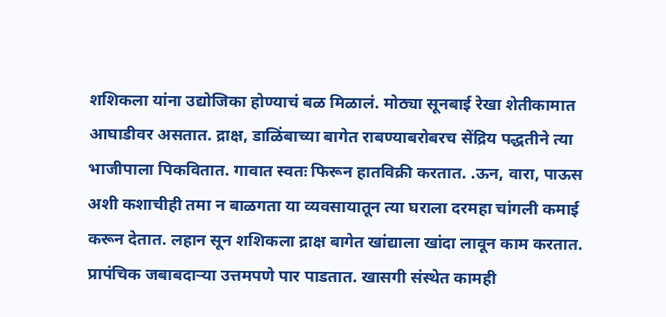शशिकला यांना उद्योजिका होण्याचं बळ मिळालं. मोठ्या सूनबाई रेखा शेतीकामात आघाडीवर असतात. द्राक्ष, डाळिंबाच्या बागेत राबण्याबरोबरच सेंद्रिय पद्धतीने त्या भाजीपाला पिकवितात. गावात स्वतः फिरून हातविक्री करतात. .ऊन, वारा, पाऊस अशी कशाचीही तमा न बाळगता या व्यवसायातून त्या घराला दरमहा चांगली कमाई करून देतात. लहान सून शशिकला द्राक्ष बागेत खांद्याला खांदा लावून काम करतात. प्रापंचिक जबाबदाऱ्या उत्तमपणे पार पाडतात. खासगी संस्थेत कामही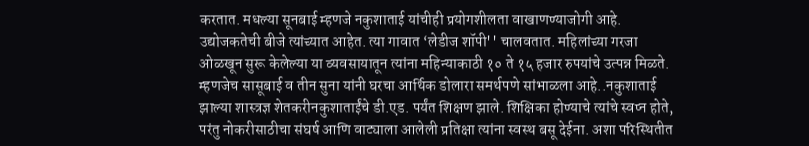करतात. मधल्या सूनबाई म्हणजे नकुशाताई यांचीही प्रयोगशीलता वाखाणण्याजोगी आहे. उद्योजकतेची बीजे त्यांच्यात आहेत. त्या गावात ‘लेडीज शॉपी'' चालवतात. महिलांच्या गरजा ओळखून सुरू केलेल्या या व्यवसायातून त्यांना महिन्याकाठी १० ते १५ हजार रुपयांचे उत्पन्न मिळते. म्हणजेच सासूबाई व तीन सुना यांनी घरचा आर्थिक डोलारा समर्थपणे सांभाळला आहे..नकुशाताई झाल्या शास्त्रज्ञ शेतकरीनकुशाताईंचे डी.एड. पर्यंत शिक्षण झाले. शिक्षिका होण्याचे त्यांचे स्वप्न होते, परंतु नोकरीसाठीचा संघर्ष आणि वाट्याला आलेली प्रतिक्षा त्यांना स्वस्थ बसू देईना. अशा परिस्थितीत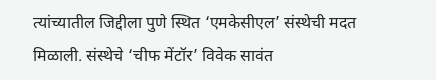त्यांच्यातील जिद्दीला पुणे स्थित ‘एमकेसीएल’ संस्थेची मदत मिळाली. संस्थेचे ‘चीफ मेंटॉर’ विवेक सावंत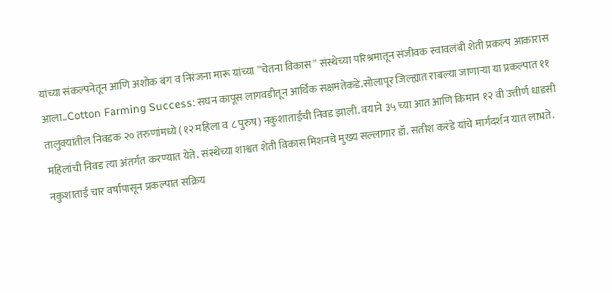यांच्या संकल्पनेतून आणि अशोक बंग व निरंजना मारू यांच्या ''चेतना विकास'' संस्थेच्या परिश्रमातून संजीवक स्वावलंबी शेती प्रकल्प आकारास आला..Cotton Farming Success: सघन कापूस लागवडीतून आर्थिक सक्षमतेकडे.सोलापूर जिल्ह्यात राबल्या जाणाऱ्या या प्रकल्पात ११ तालुक्यांतील निवडक २० तरुणांमध्ये (१२ महिला व ८ पुरुष) नकुशाताईंची निवड झाली. वयाने ३५ च्या आत आणि किमान १२ वी उत्तीर्ण धाडसी महिलांची निवड त्या अंतर्गत करण्यात येते. संस्थेच्या शाश्वत शेती विकास मिशनचे मुख्य सल्लागार डॉ. सतीश करंडे यांचे मार्गदर्शन यात लाभते. नकुशाताई चार वर्षांपासून प्रकल्पात सक्रिय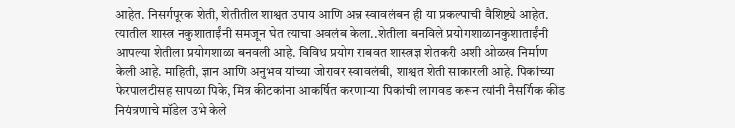आहेत. निसर्गपूरक शेती, शेतीतील शाश्वत उपाय आणि अन्न स्वावलंबन ही या प्रकल्पाची वैशिष्ट्ये आहेत. त्यातील शास्त्र नकुशाताईंनी समजून घेत त्याचा अवलंब केला..शेतीला बनविले प्रयोगशाळानकुशाताईंनी आपल्या शेतीला प्रयोगशाळा बनवली आहे. विविध प्रयोग राबवत शास्त्रज्ञ शेतकरी अशी ओळख निर्माण केली आहे. माहिती, ज्ञान आणि अनुभव यांच्या जोरावर स्वावलंबी, शाश्वत शेती साकारली आहे. पिकांच्या फेरपालटीसह सापळा पिके, मित्र कीटकांना आकर्षित करणाऱ्या पिकांची लागवड करून त्यांनी नैसर्गिक कीड नियंत्रणाचे मॉडेल उभे केले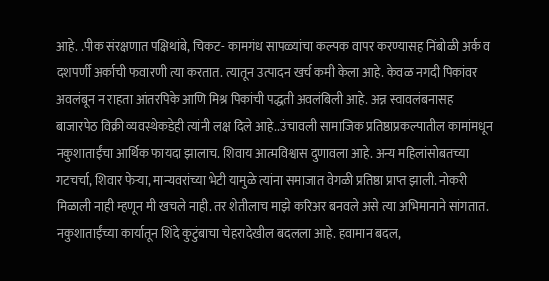आहे. .पीक संरक्षणात पक्षिथांबे, चिकट- कामगंध सापळ्यांचा कल्पक वापर करण्यासह निंबोळी अर्क व दशपर्णी अर्काची फवारणी त्या करतात. त्यातून उत्पादन खर्च कमी केला आहे. केवळ नगदी पिकांवर अवलंबून न राहता आंतरपिके आणि मिश्र पिकांची पद्धती अवलंबिली आहे. अन्न स्वावलंबनासह बाजारपेठ विक्री व्यवस्थेकडेही त्यांनी लक्ष दिले आहे..उंचावली सामाजिक प्रतिष्ठाप्रकल्पातील कामांमधून नकुशाताईंचा आर्थिक फायदा झालाच. शिवाय आत्मविश्वास दुणावला आहे. अन्य महिलांसोबतच्या गटचर्चा, शिवार फेऱ्या, मान्यवरांच्या भेटी यामुळे त्यांना समाजात वेगळी प्रतिष्ठा प्राप्त झाली. नोकरी मिळाली नाही म्हणून मी खचले नाही. तर शेतीलाच माझे करिअर बनवले असे त्या अभिमानाने सांगतात. नकुशाताईंच्या कार्यातून शिंदे कुटुंबाचा चेहरादेखील बदलला आहे. हवामान बदल,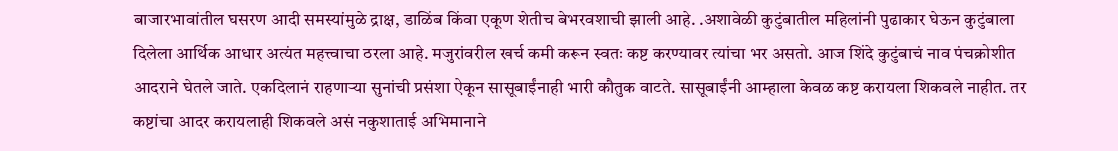बाजारभावांतील घसरण आदी समस्यांमुळे द्राक्ष, डाळिंब किंवा एकूण शेतीच बेभरवशाची झाली आहे. .अशावेळी कुटुंबातील महिलांनी पुढाकार घेऊन कुटुंबाला दिलेला आर्थिक आधार अत्यंत महत्त्वाचा ठरला आहे. मजुरांवरील खर्च कमी करून स्वतः कष्ट करण्यावर त्यांचा भर असतो. आज शिंदे कुटुंबाचं नाव पंचक्रोशीत आदराने घेतले जाते. एकदिलानं राहणाऱ्या सुनांची प्रसंशा ऐकून सासूबाईंनाही भारी कौतुक वाटते. सासूबाईंनी आम्हाला केवळ कष्ट करायला शिकवले नाहीत. तर कष्टांचा आदर करायलाही शिकवले असं नकुशाताई अभिमानाने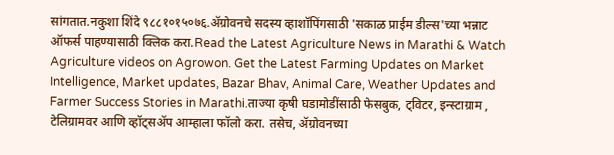सांगतात.नकुशा शिंदे ९८८१०१५०७६.ॲग्रोवनचे सदस्य व्हाशॉपिंगसाठी 'सकाळ प्राईम डील्स'च्या भन्नाट ऑफर्स पाहण्यासाठी क्लिक करा.Read the Latest Agriculture News in Marathi & Watch Agriculture videos on Agrowon. Get the Latest Farming Updates on Market Intelligence, Market updates, Bazar Bhav, Animal Care, Weather Updates and Farmer Success Stories in Marathi.ताज्या कृषी घडामोडींसाठी फेसबुक, ट्विटर, इन्स्टाग्राम , टेलिग्रामवर आणि व्हॉट्सॲप आम्हाला फॉलो करा. तसेच, ॲग्रोवनच्या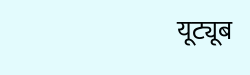यूट्यूब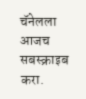चॅनेलला आजच सबस्क्राइब करा.